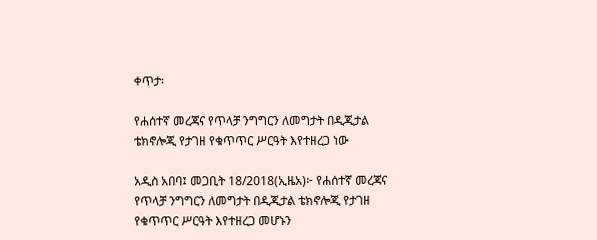ቀጥታ፡

የሐሰተኛ መረጃና የጥላቻ ንግግርን ለመግታት በዲጂታል ቴክኖሎጂ የታገዘ የቁጥጥር ሥርዓት እየተዘረጋ ነው

አዲስ አበባ፤ መጋቢት 18/2018(ኢዜአ)፦ የሐሰተኛ መረጃና የጥላቻ ንግግርን ለመግታት በዲጂታል ቴክኖሎጂ የታገዘ የቁጥጥር ሥርዓት እየተዘረጋ መሆኑን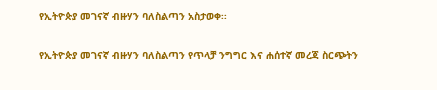የኢትዮጵያ መገናኛ ብዙሃን ባለስልጣን አስታወቀ፡፡

የኢትዮጵያ መገናኛ ብዙሃን ባለስልጣን የጥላቻ ንግግር እና ሐሰተኛ መረጃ ስርጭትን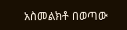አስመልክቶ በወጣው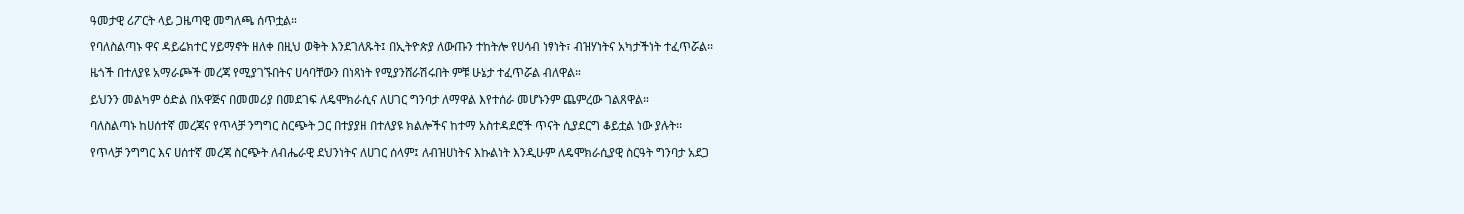ዓመታዊ ሪፖርት ላይ ጋዜጣዊ መግለጫ ሰጥቷል።

የባለስልጣኑ ዋና ዳይሬክተር ሃይማኖት ዘለቀ በዚህ ወቅት እንደገለጹት፤ በኢትዮጵያ ለውጡን ተከትሎ የሀሳብ ነፃነት፣ ብዝሃነትና አካታችነት ተፈጥሯል፡፡

ዜጎች በተለያዩ አማራጮች መረጃ የሚያገኙበትና ሀሳባቸውን በነጻነት የሚያንሸራሽሩበት ምቹ ሁኔታ ተፈጥሯል ብለዋል።

ይህንን መልካም ዕድል በአዋጅና በመመሪያ በመደገፍ ለዴሞክራሲና ለሀገር ግንባታ ለማዋል እየተሰራ መሆኑንም ጨምረው ገልጸዋል።

ባለስልጣኑ ከሀሰተኛ መረጃና የጥላቻ ንግግር ስርጭት ጋር በተያያዘ በተለያዩ ክልሎችና ከተማ አስተዳደሮች ጥናት ሲያደርግ ቆይቷል ነው ያሉት፡፡

የጥላቻ ንግግር እና ሀሰተኛ መረጃ ስርጭት ለብሔራዊ ደህንነትና ለሀገር ሰላም፤ ለብዝሀነትና እኩልነት እንዲሁም ለዴሞክራሲያዊ ስርዓት ግንባታ አደጋ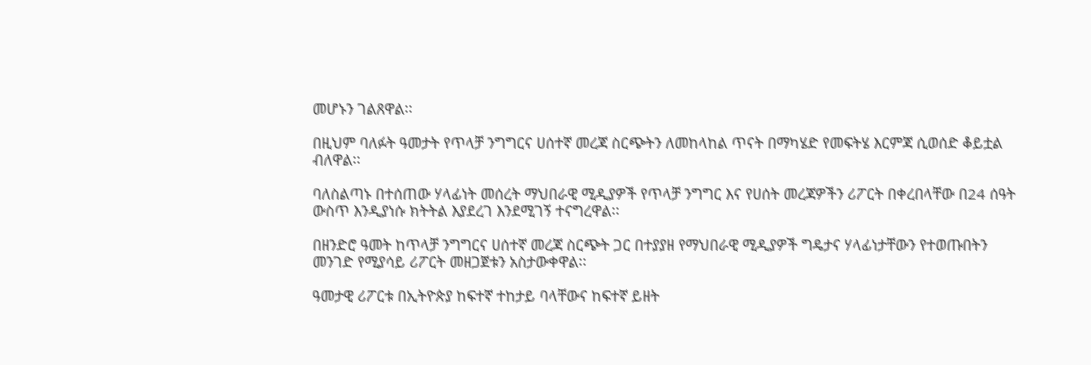መሆኑን ገልጸዋል፡፡

በዚህም ባለፉት ዓመታት የጥላቻ ንግግርና ሀሰተኛ መረጃ ስርጭትን ለመከላከል ጥናት በማካሄድ የመፍትሄ እርምጃ ሲወሰድ ቆይቷል ብለዋል፡፡

ባለስልጣኑ በተሰጠው ሃላፊነት መሰረት ማህበራዊ ሚዲያዎች የጥላቻ ንግግር እና የሀሰት መረጃዎችን ሪፖርት በቀረበላቸው በ24 ሰዓት ውስጥ እንዲያነሱ ክትትል እያደረገ እንደሚገኝ ተናግረዋል፡፡

በዘንድሮ ዓመት ከጥላቻ ንግግርና ሀሰተኛ መረጃ ስርጭት ጋር በተያያዘ የማህበራዊ ሚዲያዎች ግዴታና ሃላፊነታቸውን የተወጡበትን መንገድ የሚያሳይ ሪፖርት መዘጋጀቱን አስታውቀዋል፡፡

ዓመታዊ ሪፖርቱ በኢትዮጵያ ከፍተኛ ተከታይ ባላቸውና ከፍተኛ ይዘት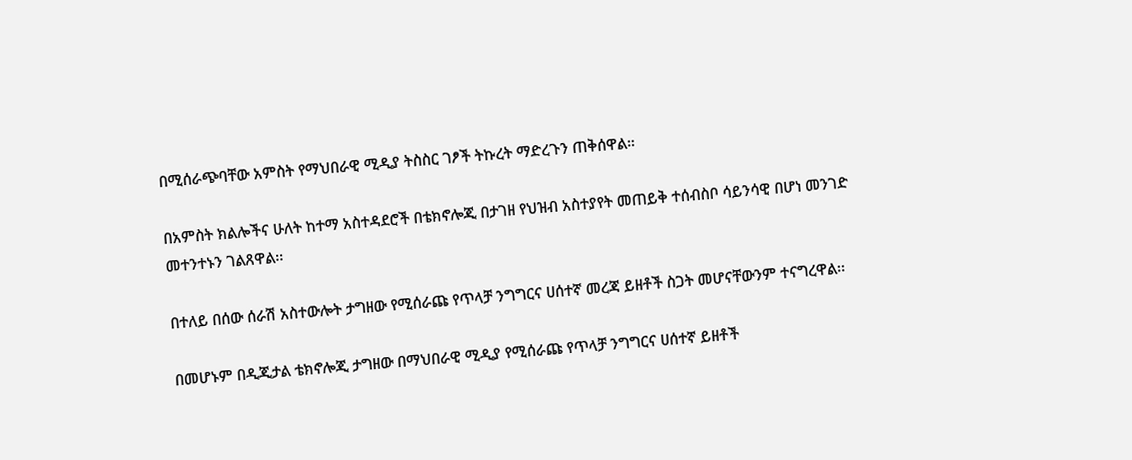በሚሰራጭባቸው አምስት የማህበራዊ ሚዲያ ትስስር ገፆች ትኩረት ማድረጉን ጠቅሰዋል።

በአምስት ክልሎችና ሁለት ከተማ አስተዳደሮች በቴክኖሎጂ በታገዘ የህዝብ አስተያየት መጠይቅ ተሰብስቦ ሳይንሳዊ በሆነ መንገድ መተንተኑን ገልጸዋል፡፡

በተለይ በሰው ሰራሽ አስተውሎት ታግዘው የሚሰራጩ የጥላቻ ንግግርና ሀሰተኛ መረጃ ይዘቶች ስጋት መሆናቸውንም ተናግረዋል፡፡

በመሆኑም በዲጂታል ቴክኖሎጂ ታግዘው በማህበራዊ ሚዲያ የሚሰራጩ የጥላቻ ንግግርና ሀሰተኛ ይዘቶች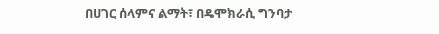በሀገር ሰላምና ልማት፣ በዴሞክራሲ ግንባታ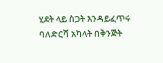ሂደት ላይ ስጋት እንዳይፈጥሩ ባለድርሻ አካላት በቅንጅት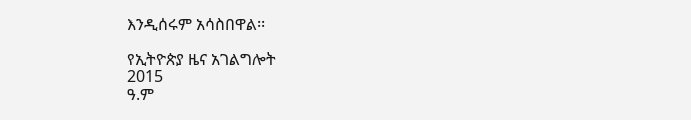እንዲሰሩም አሳስበዋል፡፡

የኢትዮጵያ ዜና አገልግሎት
2015
ዓ.ም